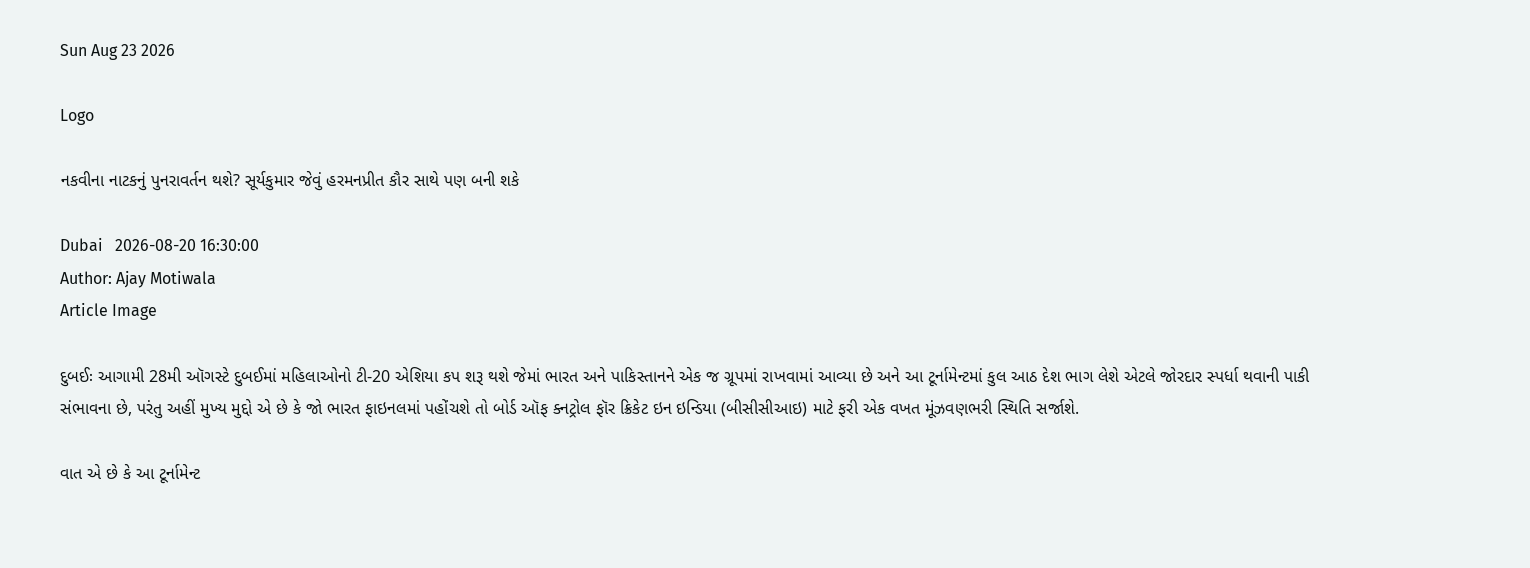Sun Aug 23 2026

Logo

નકવીના નાટકનું પુનરાવર્તન થશે? સૂર્યકુમાર જેવું હરમનપ્રીત કૌર સાથે પણ બની શકે

Dubai   2026-08-20 16:30:00
Author: Ajay Motiwala
Article Image

દુબઈઃ આગામી 28મી ઑગસ્ટે દુબઈમાં મહિલાઓનો ટી-20 એશિયા કપ શરૂ થશે જેમાં ભારત અને પાકિસ્તાનને એક જ ગ્રૂપમાં રાખવામાં આવ્યા છે અને આ ટૂર્નામેન્ટમાં કુલ આઠ દેશ ભાગ લેશે એટલે જોરદાર સ્પર્ધા થવાની પાકી સંભાવના છે, પરંતુ અહીં મુખ્ય મુદ્દો એ છે કે જો ભારત ફાઇનલમાં પહોંચશે તો બોર્ડ ઑફ ક્નટ્રોલ ફૉર ક્રિકેટ ઇન ઇન્ડિયા (બીસીસીઆઇ) માટે ફરી એક વખત મૂંઝવણભરી સ્થિતિ સર્જાશે.

વાત એ છે કે આ ટૂર્નામેન્ટ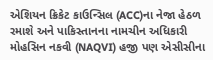એશિયન ક્રિકેટ કાઉન્સિલ (ACC)ના નેજા હેઠળ રમાશે અને પાકિસ્તાનના નામચીન અધિકારી મોહસિન નકવી (NAQVI) હજી પણ એસીસીના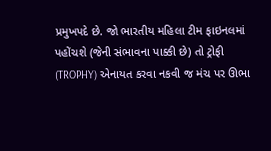પ્રમુખપદે છે. જો ભારતીય મહિલા ટીમ ફાઇનલમાં પહોંચશે (જેની સંભાવના પાક્કી છે) તો ટ્રોફી (TROPHY) એનાયત કરવા નકવી જ મંચ પર ઊભા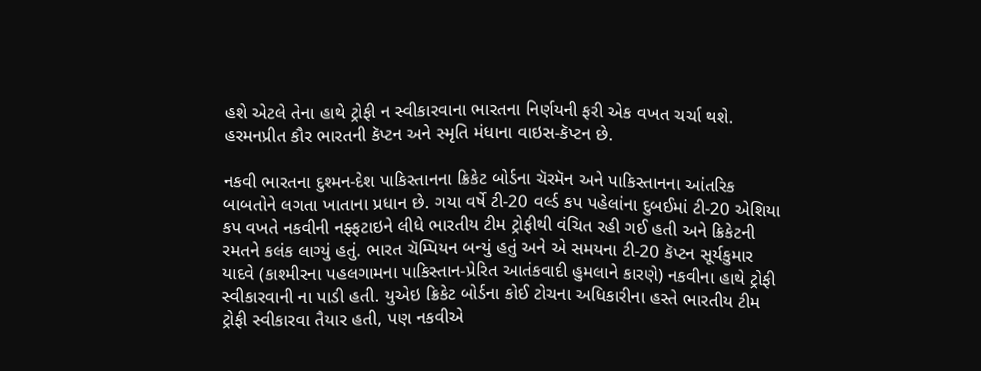હશે એટલે તેના હાથે ટ્રોફી ન સ્વીકારવાના ભારતના નિર્ણયની ફરી એક વખત ચર્ચા થશે. હરમનપ્રીત કૌર ભારતની કૅપ્ટન અને સ્મૃતિ મંધાના વાઇસ-કૅપ્ટન છે.

નકવી ભારતના દુશ્મન-દેશ પાકિસ્તાનના ક્રિકેટ બોર્ડના ચૅરમૅન અને પાકિસ્તાનના આંતરિક બાબતોને લગતા ખાતાના પ્રધાન છે. ગયા વર્ષે ટી-20 વર્લ્ડ કપ પહેલાંના દુબઈમાં ટી-20 એશિયા કપ વખતે નકવીની નફ્ફટાઇને લીધે ભારતીય ટીમ ટ્રોફીથી વંચિત રહી ગઈ હતી અને ક્રિકેટની રમતને કલંક લાગ્યું હતું. ભારત ચૅમ્પિયન બન્યું હતું અને એ સમયના ટી-20 કૅપ્ટન સૂર્યકુમાર યાદવે (કાશ્મીરના પહલગામના પાકિસ્તાન-પ્રેરિત આતંકવાદી હુમલાને કારણે) નકવીના હાથે ટ્રોફી સ્વીકારવાની ના પાડી હતી. યુએઇ ક્રિકેટ બોર્ડના કોઈ ટોચના અધિકારીના હસ્તે ભારતીય ટીમ ટ્રોફી સ્વીકારવા તૈયાર હતી, પણ નકવીએ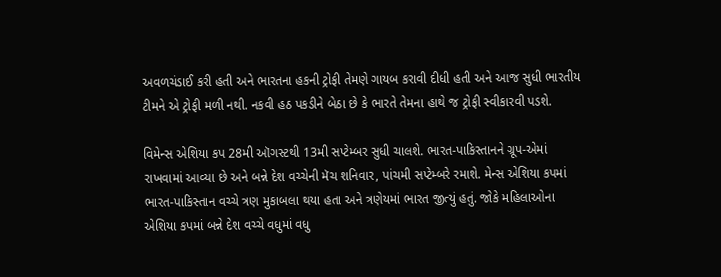અવળચંડાઈ કરી હતી અને ભારતના હકની ટ્રોફી તેમણે ગાયબ કરાવી દીધી હતી અને આજ સુધી ભારતીય ટીમને એ ટ્રોફી મળી નથી. નકવી હઠ પકડીને બેઠા છે કે ભારતે તેમના હાથે જ ટ્રોફી સ્વીકારવી પડશે.

વિમેન્સ એશિયા કપ 28મી ઑગસ્ટથી 13મી સપ્ટેમ્બર સુધી ચાલશે. ભારત-પાકિસ્તાનને ગ્રૂપ-એમાં રાખવામાં આવ્યા છે અને બન્ને દેશ વચ્ચેની મૅચ શનિવાર, પાંચમી સપ્ટેમ્બરે રમાશે. મેન્સ એશિયા કપમાં ભારત-પાકિસ્તાન વચ્ચે ત્રણ મુકાબલા થયા હતા અને ત્રણેયમાં ભારત જીત્યું હતું. જોકે મહિલાઓના એશિયા કપમાં બન્ને દેશ વચ્ચે વધુમાં વધુ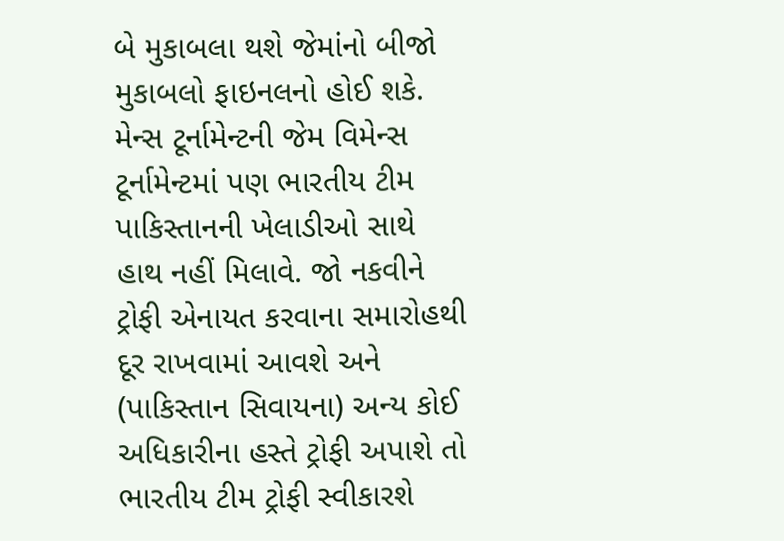બે મુકાબલા થશે જેમાંનો બીજો મુકાબલો ફાઇનલનો હોઈ શકે. મેન્સ ટૂર્નામેન્ટની જેમ વિમેન્સ ટૂર્નામેન્ટમાં પણ ભારતીય ટીમ પાકિસ્તાનની ખેલાડીઓ સાથે હાથ નહીં મિલાવે. જો નકવીને ટ્રોફી એનાયત કરવાના સમારોહથી દૂર રાખવામાં આવશે અને (પાકિસ્તાન સિવાયના) અન્ય કોઈ અધિકારીના હસ્તે ટ્રોફી અપાશે તો ભારતીય ટીમ ટ્રોફી સ્વીકારશે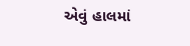એવું હાલમાં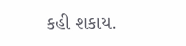કહી શકાય.